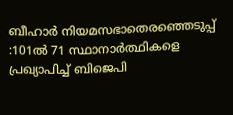ബീഹാർ നിയമസഭാതെരഞ്ഞെടുപ്പ് :101ൽ 71 സ്ഥാനാർത്ഥികളെ പ്രഖ്യാപിച്ച് ബിജെപി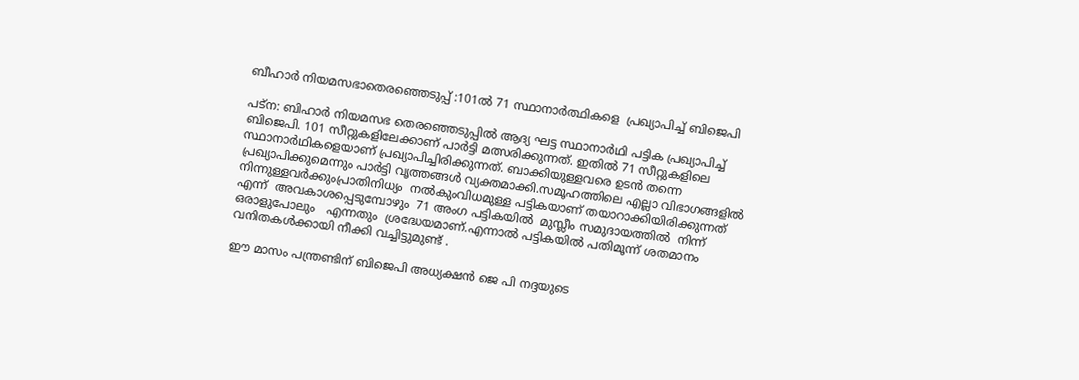ബീഹാർ നിയമസഭാതെരഞ്ഞെടുപ്പ് :101ൽ 71 സ്ഥാനാർത്ഥികളെ  പ്രഖ്യാപിച്ച് ബിജെപി

പട്‌ന: ബിഹാര്‍ നിയമസഭ തെരഞ്ഞെടുപ്പില്‍ ആദ്യ ഘട്ട സ്ഥാനാര്‍ഥി പട്ടിക പ്രഖ്യാപിച്ച് ബിജെപി. 101 സീറ്റുകളിലേക്കാണ് പാർട്ടി മത്സരിക്കുന്നത്. ഇതില്‍ 71 സീറ്റുകളിലെ സ്ഥാനാര്‍ഥികളെയാണ് പ്രഖ്യാപിച്ചിരിക്കുന്നത്. ബാക്കിയുള്ളവരെ ഉടന്‍ തന്നെ പ്രഖ്യാപിക്കുമെന്നും പാര്‍ട്ടി വൃത്തങ്ങള്‍ വ്യക്തമാക്കി.സമൂഹത്തിലെ എല്ലാ വിഭാഗങ്ങളില്‍ നിന്നുള്ളവര്‍ക്കുംപ്രാതിനിധ്യം  നല്‍കുംവിധമുള്ള പട്ടികയാണ് തയാറാക്കിയിരിക്കുന്നത് എന്ന്  അവകാശപ്പെടുമ്പോഴും  71 അംഗ പട്ടികയില്‍  മുസ്ലീം സമുദായത്തിൽ  നിന്ന് ഒരാളുപോലും   എന്നതും  ശ്രദ്ധേയമാണ്.എന്നാൽ പട്ടികയില്‍ പതിമൂന്ന് ശതമാനം വനിതകള്‍ക്കായി നീക്കി വച്ചിട്ടുമുണ്ട് .

ഈ മാസം പന്ത്രണ്ടിന് ബിജെപി അധ്യക്ഷന്‍ ജെ പി നദ്ദയുടെ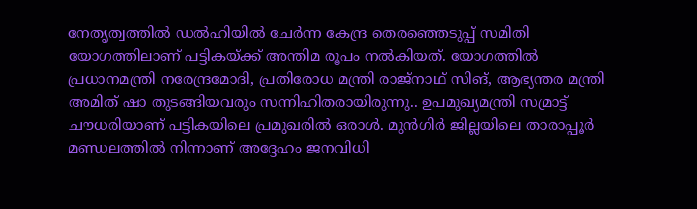നേതൃത്വത്തില്‍ ഡല്‍ഹിയില്‍ ചേര്‍ന്ന കേന്ദ്ര തെരഞ്ഞെടുപ്പ് സമിതി യോഗത്തിലാണ് പട്ടികയ്ക്ക് അന്തിമ രൂപം നല്‍കിയത്. യോഗത്തില്‍ പ്രധാനമന്ത്രി നരേന്ദ്രമോദി, പ്രതിരോധ മന്ത്രി രാജ്‌നാഥ് സിങ്, ആഭ്യന്തര മന്ത്രി അമിത് ഷാ തുടങ്ങിയവരും സന്നിഹിതരായിരുന്നു.. ഉപമുഖ്യമന്ത്രി സമ്രാട്ട് ചൗധരിയാണ് പട്ടികയിലെ പ്രമുഖരില്‍ ഒരാള്‍. മുന്‍ഗിര്‍ ജില്ലയിലെ താരാപ്പൂര്‍ മണ്ഡലത്തില്‍ നിന്നാണ് അദ്ദേഹം ജനവിധി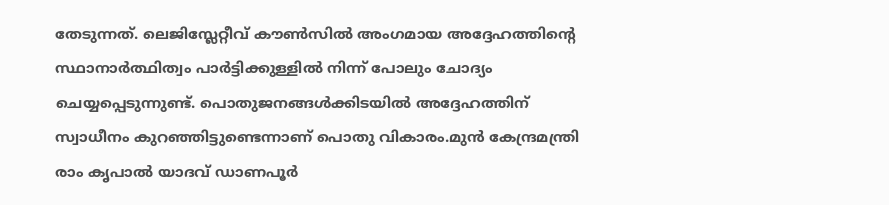തേടുന്നത്. ലെജിസ്ലേറ്റീവ് കൗണ്‍സില്‍ അംഗമായ അദ്ദേഹത്തിന്‍റെ സ്ഥാനാര്‍ത്ഥിത്വം പാര്‍ട്ടിക്കുള്ളില്‍ നിന്ന് പോലും ചോദ്യം ചെയ്യപ്പെടുന്നുണ്ട്. പൊതുജനങ്ങള്‍ക്കിടയില്‍ അദ്ദേഹത്തിന് സ്വാധീനം കുറഞ്ഞിട്ടുണ്ടെന്നാണ് പൊതു വികാരം.മുന്‍ കേന്ദ്രമന്ത്രി രാം കൃപാല്‍ യാദവ് ഡാണപൂര്‍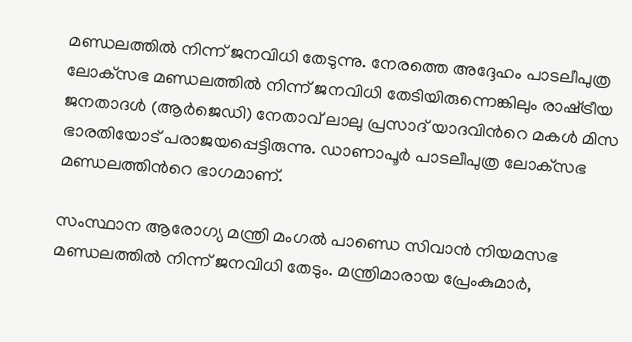മണ്ഡലത്തില്‍ നിന്ന് ജനവിധി തേടുന്നു. നേരത്തെ അദ്ദേഹം പാടലീപുത്ര ലോക്‌സഭ മണ്ഡലത്തില്‍ നിന്ന് ജനവിധി തേടിയിരുന്നെങ്കിലും രാഷ്‌ട്രീയ ജനതാദള്‍ (ആര്‍ജെഡി) നേതാവ് ലാലു പ്രസാദ് യാദവിന്‍റെ മകള്‍ മിസ ഭാരതിയോട് പരാജയപ്പെട്ടിരുന്നു. ഡാണാപൂര്‍ പാടലീപുത്ര ലോക്‌സഭ മണ്ഡലത്തിന്‍റെ ഭാഗമാണ്.

സംസ്ഥാന ആരോഗ്യ മന്ത്രി മംഗല്‍ പാണ്ഡെ സിവാന്‍ നിയമസഭ മണ്ഡലത്തില്‍ നിന്ന് ജനവിധി തേടും. മന്ത്രിമാരായ പ്രേംകുമാര്‍,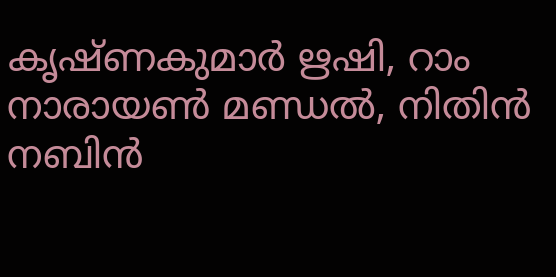കൃഷ്‌ണകുമാര്‍ ഋഷി, റാം നാരായണ്‍ മണ്ഡല്‍, നിതിന്‍ നബിന്‍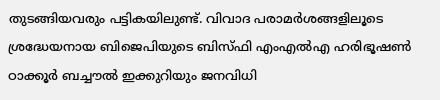തുടങ്ങിയവരും പട്ടികയിലുണ്ട്. വിവാദ പരാമര്‍ശങ്ങളിലൂടെ ശ്രദ്ധേയനായ ബിജെപിയുടെ ബിസ്‌ഫി എംഎല്‍എ ഹരിഭൂഷണ്‍ ഠാക്കൂര്‍ ബച്ചൗല്‍ ഇക്കുറിയും ജനവിധി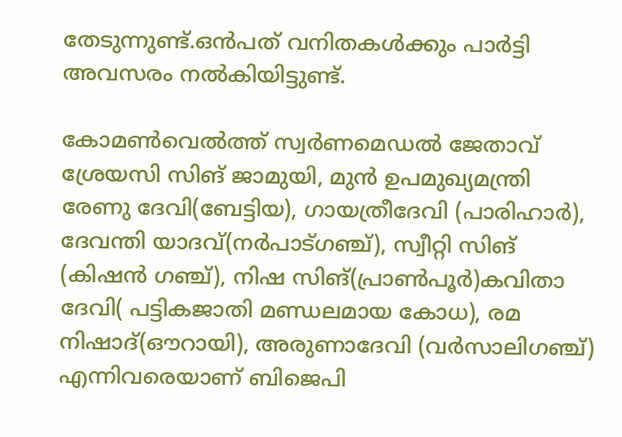തേടുന്നുണ്ട്.ഒന്‍പത് വനിതകള്‍ക്കും പാർട്ടി  അവസരം നല്‍കിയിട്ടുണ്ട്.

കോമണ്‍വെല്‍ത്ത് സ്വര്‍ണമെഡല്‍ ജേതാവ് ശ്രേയസി സിങ് ജാമുയി, മുന്‍ ഉപമുഖ്യമന്ത്രി രേണു ദേവി(ബേട്ടിയ), ഗായത്രീദേവി (പാരിഹാര്‍), ദേവന്തി യാദവ്(നര്‍പാട്‌ഗഞ്ച്), സ്വീറ്റി സിങ് (കിഷന്‍ ഗഞ്ച്), നിഷ സിങ്(പ്രാണ്‍പൂര്‍)കവിതാ ദേവി( പട്ടികജാതി മണ്ഡലമായ കോധ), രമ നിഷാദ്(ഔറായി), അരുണാദേവി (വര്‍സാലിഗഞ്ച്) എന്നിവരെയാണ് ബിജെപി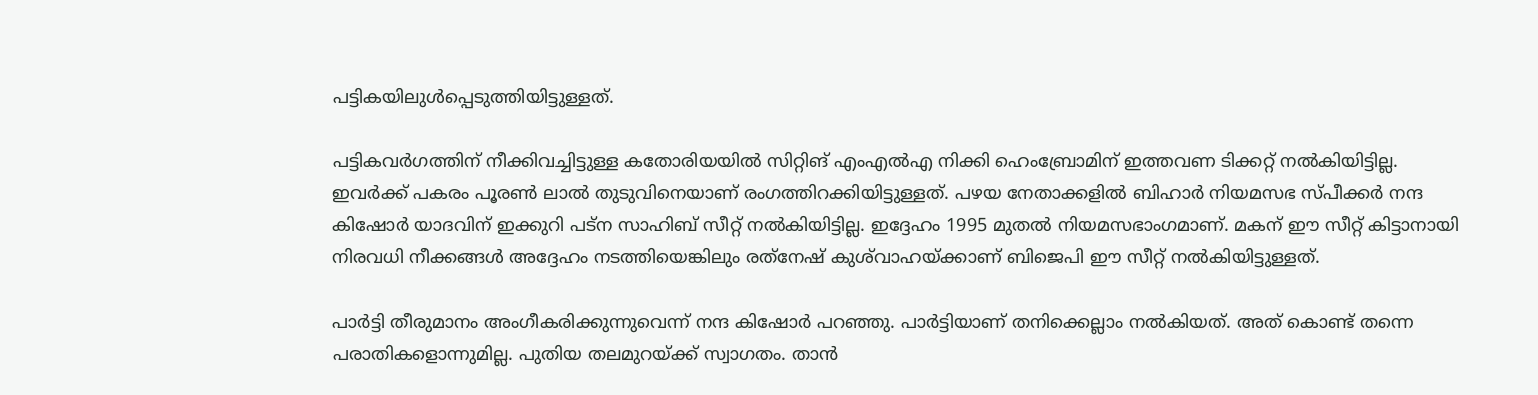പട്ടികയിലുള്‍പ്പെടുത്തിയിട്ടുള്ളത്.

പട്ടികവര്‍ഗത്തിന് നീക്കിവച്ചിട്ടുള്ള കതോരിയയില്‍ സിറ്റിങ് എംഎല്‍എ നിക്കി ഹെംബ്രോമിന് ഇത്തവണ ടിക്കറ്റ് നല്‍കിയിട്ടില്ല. ഇവര്‍ക്ക് പകരം പൂരണ്‍ ലാല്‍ തുടുവിനെയാണ് രംഗത്തിറക്കിയിട്ടുള്ളത്. പഴയ നേതാക്കളില്‍ ബിഹാര്‍ നിയമസഭ സ്‌പീക്കര്‍ നന്ദ കിഷോര്‍ യാദവിന് ഇക്കുറി പട്‌ന സാഹിബ് സീറ്റ് നല്‍കിയിട്ടില്ല. ഇദ്ദേഹം 1995 മുതല്‍ നിയമസഭാംഗമാണ്. മകന് ഈ സീറ്റ് കിട്ടാനായി നിരവധി നീക്കങ്ങള്‍ അദ്ദേഹം നടത്തിയെങ്കിലും രത്‌നേഷ് കുശ്‌വാഹയ്ക്കാണ് ബിജെപി ഈ സീറ്റ് നല്‍കിയിട്ടുള്ളത്.

പാര്‍ട്ടി തീരുമാനം അംഗീകരിക്കുന്നുവെന്ന് നന്ദ കിഷോര്‍ പറഞ്ഞു. പാര്‍ട്ടിയാണ് തനിക്കെല്ലാം നല്‍കിയത്. അത് കൊണ്ട് തന്നെ പരാതികളൊന്നുമില്ല. പുതിയ തലമുറയ്ക്ക് സ്വാഗതം. താന്‍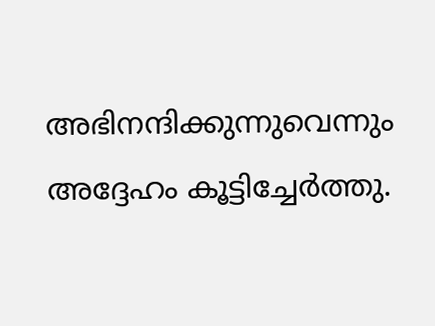അഭിനന്ദിക്കുന്നുവെന്നും അദ്ദേഹം കൂട്ടിച്ചേര്‍ത്തു.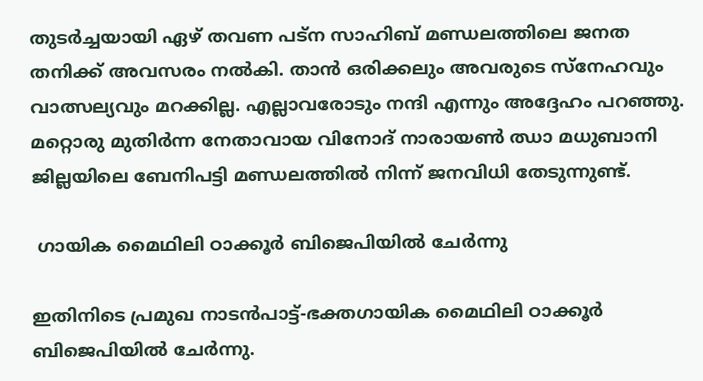തുടര്‍ച്ചയായി ഏഴ് തവണ പട്‌ന സാഹിബ് മണ്ഡലത്തിലെ ജനത തനിക്ക് അവസരം നല്‍കി. താന്‍ ഒരിക്കലും അവരുടെ സ്‌നേഹവും വാത്സല്യവും മറക്കില്ല. എല്ലാവരോടും നന്ദി എന്നും അദ്ദേഹം പറഞ്ഞു. മറ്റൊരു മുതിര്‍ന്ന നേതാവായ വിനോദ് നാരായണ്‍ ഝാ മധുബാനി ജില്ലയിലെ ബേനിപട്ടി മണ്ഡലത്തില്‍ നിന്ന് ജനവിധി തേടുന്നുണ്ട്.

 ഗായിക മൈഥിലി ഠാക്കൂര്‍ ബിജെപിയില്‍ ചേർന്നു

ഇതിനിടെ പ്രമുഖ നാടന്‍പാട്ട്-ഭക്തഗായിക മൈഥിലി ഠാക്കൂര്‍ ബിജെപിയില്‍ ചേര്‍ന്നു.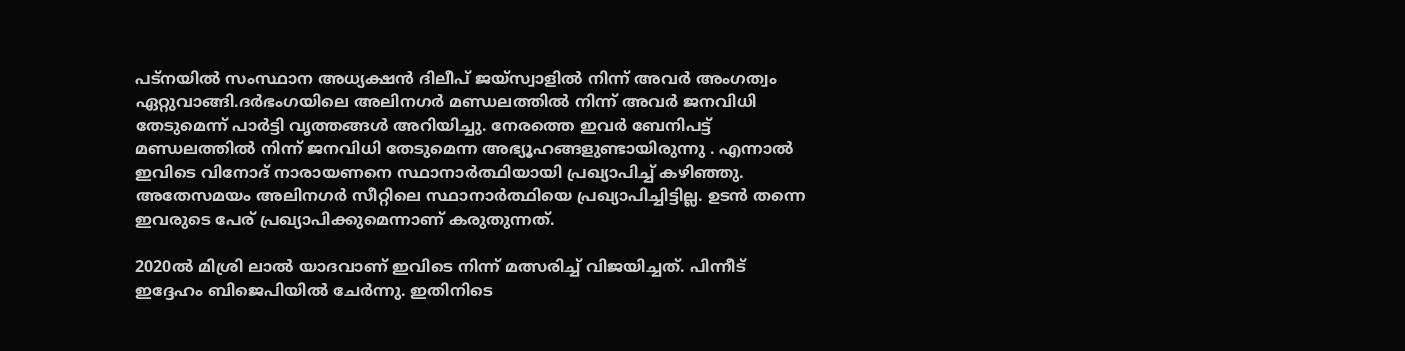പട്‌നയില്‍ സംസ്ഥാന അധ്യക്ഷന്‍ ദിലീപ് ജയ്‌സ്വാളില്‍ നിന്ന് അവര്‍ അംഗത്വം ഏറ്റുവാങ്ങി.ദര്‍ഭംഗയിലെ അലിനഗര്‍ മണ്ഡലത്തില്‍ നിന്ന് അവര്‍ ജനവിധി തേടുമെന്ന് പാര്‍ട്ടി വൃത്തങ്ങള്‍ അറിയിച്ചു. നേരത്തെ ഇവര്‍ ബേനിപട്ട് മണ്ഡലത്തില്‍ നിന്ന് ജനവിധി തേടുമെന്ന അഭ്യൂഹങ്ങളുണ്ടായിരുന്നു . എന്നാല്‍ ഇവിടെ വിനോദ് നാരായണനെ സ്ഥാനാര്‍ത്ഥിയായി പ്രഖ്യാപിച്ച് കഴിഞ്ഞു. അതേസമയം അലിനഗര്‍ സീറ്റിലെ സ്ഥാനാര്‍ത്ഥിയെ പ്രഖ്യാപിച്ചിട്ടില്ല. ഉടന്‍ തന്നെ ഇവരുടെ പേര് പ്രഖ്യാപിക്കുമെന്നാണ് കരുതുന്നത്.

2020ല്‍ മിശ്രി ലാല്‍ യാദവാണ് ഇവിടെ നിന്ന് മത്സരിച്ച് വിജയിച്ചത്. പിന്നീട് ഇദ്ദേഹം ബിജെപിയില്‍ ചേര്‍ന്നു. ഇതിനിടെ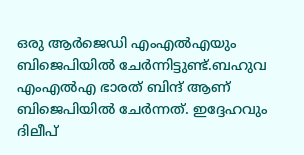ഒരു ആര്‍ജെഡി എംഎല്‍എയും ബിജെപിയില്‍ ചേര്‍ന്നിട്ടുണ്ട്.ബഹുവ എംഎല്‍എ ഭാരത് ബിന്ദ് ആണ് ബിജെപിയില്‍ ചേര്‍ന്നത്. ഇദ്ദേഹവും ദിലീപ്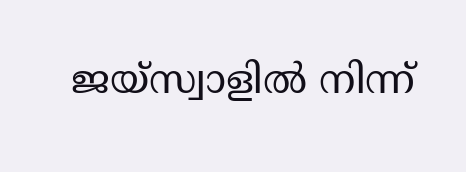ജയ്‌സ്വാളില്‍ നിന്ന്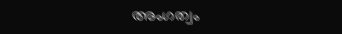അംഗത്വം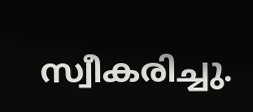സ്വീകരിച്ചു.